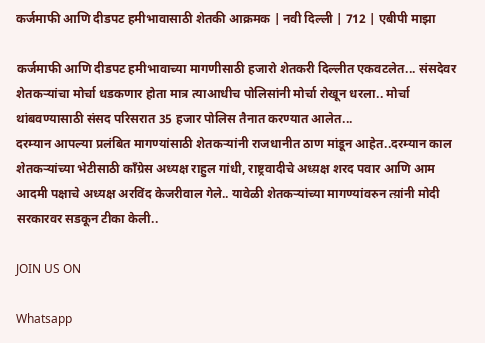कर्जमाफी आणि दीडपट हमीभावासाठी शेतकी आक्रमक | नवी दिल्ली | 712 | एबीपी माझा

कर्जमाफी आणि दीडपट हमीभावाच्या मागणीसाठी हजारो शेतकरी दिल्लीत एकवटलेत... संसदेवर शेतकऱ्यांचा मोर्चा धडकणार होता मात्र त्याआधीच पोलिसांनी मोर्चा रोखून धरला.. मोर्चा थांबवण्यासाठी संसद परिसरात 35 हजार पोलिस तैनात करण्यात आलेत...
दरम्यान आपल्या प्रलंबित मागण्यांसाठी शेतकऱ्यांनी राजधानीत ठाण मांडून आहेत..दरम्यान काल
शेतकऱ्यांच्या भेटीसाठी काँग्रेस अध्यक्ष राहुल गांधी, राष्ट्रवादीचे अध्य़क्ष शरद पवार आणि आम आदमी पक्षाचे अध्यक्ष अरविंद केजरीवाल गेले.. यावेळी शेतकऱ्यांच्या मागण्यांवरुन त्य़ांनी मोदी सरकारवर सडकून टीका केली..

JOIN US ON

Whatsapp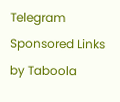Telegram
Sponsored Links by Taboola